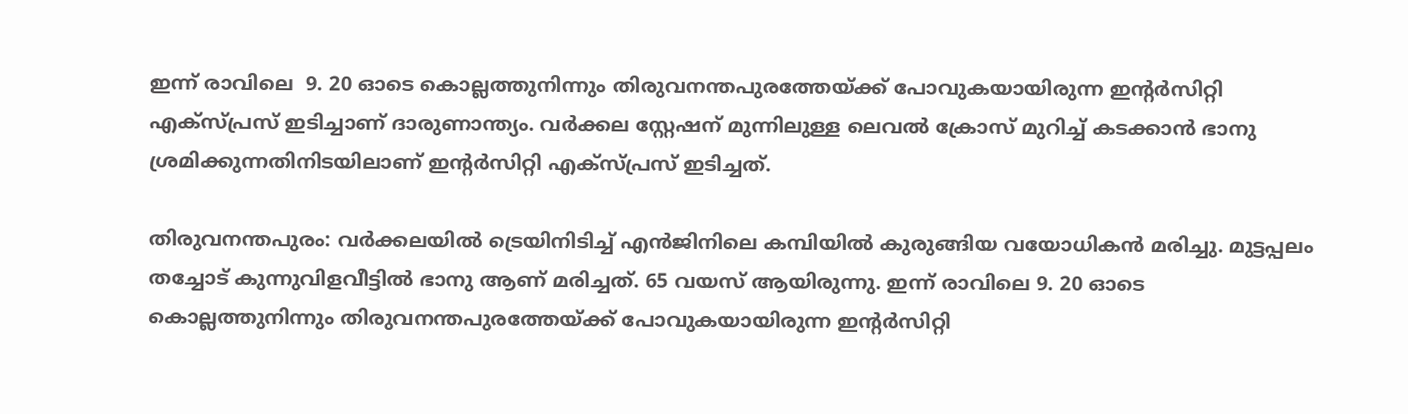ഇന്ന് രാവിലെ  9. 20 ഓടെ കൊല്ലത്തുനിന്നും തിരുവനന്തപുരത്തേയ്ക്ക് പോവുകയായിരുന്ന ഇന്റർസിറ്റി എക്സ്പ്രസ് ഇടിച്ചാണ് ദാരുണാന്ത്യം. വര്‍ക്കല സ്റ്റേഷന് മുന്നിലുള്ള ലെവല്‍ ക്രോസ് മുറിച്ച് കടക്കാന്‍ ഭാനു ശ്രമിക്കുന്നതിനിടയിലാണ് ഇന്റർസിറ്റി എക്സ്പ്രസ് ഇടിച്ചത്.

തിരുവനന്തപുരം: വര്‍ക്കലയില്‍ ട്രെയിനിടിച്ച് എന്‍ജിനിലെ കമ്പിയില്‍ കുരുങ്ങിയ വയോധികന്‍ മരിച്ചു. മുട്ടപ്പലം തച്ചോട് കുന്നുവിളവീട്ടിൽ ഭാനു ആണ് മരിച്ചത്. 65 വയസ് ആയിരുന്നു. ഇന്ന് രാവിലെ 9. 20 ഓടെ കൊല്ലത്തുനിന്നും തിരുവനന്തപുരത്തേയ്ക്ക് പോവുകയായിരുന്ന ഇന്റർസിറ്റി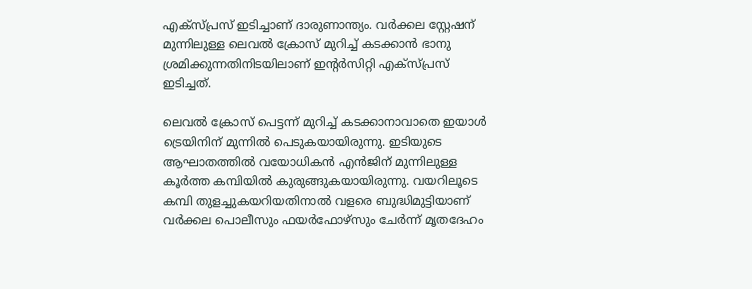എക്സ്പ്രസ് ഇടിച്ചാണ് ദാരുണാന്ത്യം. വര്‍ക്കല സ്റ്റേഷന് മുന്നിലുള്ള ലെവല്‍ ക്രോസ് മുറിച്ച് കടക്കാന്‍ ഭാനു ശ്രമിക്കുന്നതിനിടയിലാണ് ഇന്റർസിറ്റി എക്സ്പ്രസ് ഇടിച്ചത്.

ലെവല്‍ ക്രോസ് പെട്ടന്ന് മുറിച്ച് കടക്കാനാവാതെ ഇയാള്‍ ട്രെയിനിന് മുന്നില്‍ പെടുകയായിരുന്നു. ഇടിയുടെ ആഘാതത്തിൽ വയോധികൻ എൻജിന് മുന്നിലുള്ള കൂർത്ത കമ്പിയിൽ കുരുങ്ങുകയായിരുന്നു. വയറിലൂടെ കമ്പി തുളച്ചുകയറിയതിനാൽ വളരെ ബുദ്ധിമുട്ടിയാണ് വർക്കല പൊലീസും ഫയർഫോഴ്സും ചേർന്ന് മൃതദേഹം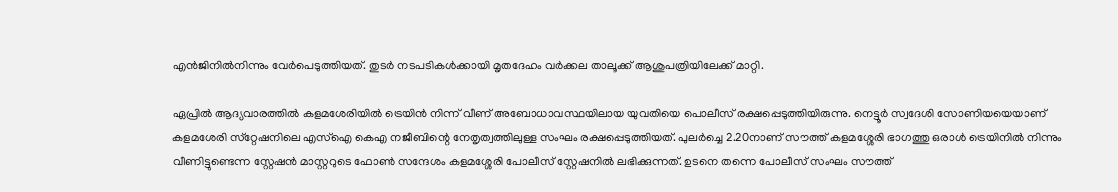എന്‍ജിനിൽനിന്നും വേർപെടുത്തിയത്. തുടർ നടപടികൾക്കായി മൃതദേഹം വർക്കല താലൂക്ക് ആശുപത്രിയിലേക്ക് മാറ്റി.

ഏപ്രില്‍ ആദ്യവാരത്തില്‍ കളമശേരിയില്‍ ട്രെയിന്‍ നിന്ന് വീണ് അബോധാവസ്ഥയിലായ യുവതിയെ പൊലീസ് രക്ഷപ്പെടുത്തിയിരുന്നു. നെട്ടൂര്‍ സ്വദേശി സോണിയയെയാണ് കളമശേരി സ്‌റ്റേഷനിലെ എസ്‌ഐ കെഎ നജീബിന്റെ നേതൃത്വത്തിലുള്ള സംഘം രക്ഷപ്പെടുത്തിയത്. പുലര്‍ച്ചെ 2.20നാണ് സൗത്ത് കളമശ്ശേരി ഭാഗത്തു ഒരാള്‍ ട്രെയിനില്‍ നിന്നും വീണിട്ടുണ്ടെന്ന സ്റ്റേഷന്‍ മാസ്റ്ററുടെ ഫോണ്‍ സന്ദേശം കളമശ്ശേരി പോലീസ് സ്റ്റേഷനില്‍ ലഭിക്കുന്നത്. ഉടനെ തന്നെ പോലീസ് സംഘം സൗത്ത്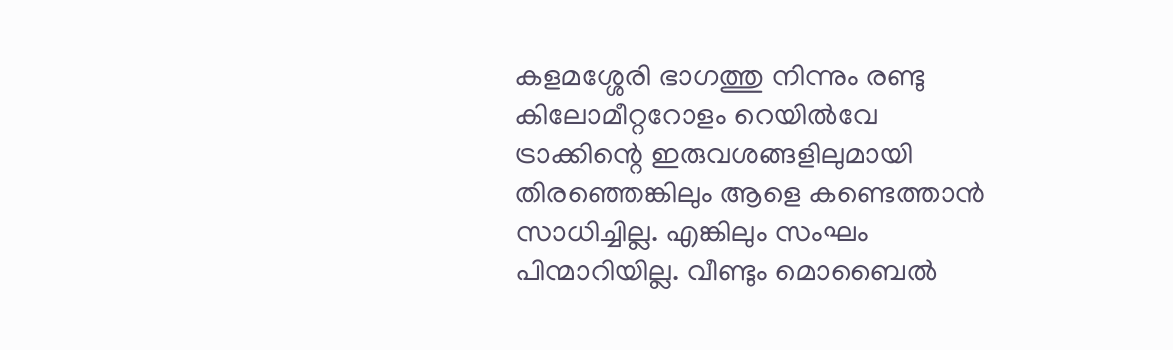കളമശ്ശേരി ഭാഗത്തു നിന്നും രണ്ടു കിലോമീറ്ററോളം റെയില്‍വേ ട്രാക്കിന്റെ ഇരുവശങ്ങളിലുമായി തിരഞ്ഞെങ്കിലും ആളെ കണ്ടെത്താന്‍ സാധിച്ചില്ല. എങ്കിലും സംഘം പിന്മാറിയില്ല. വീണ്ടും മൊബൈല്‍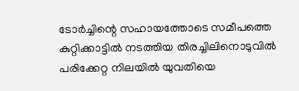ടോര്‍ച്ചിന്റെ സഹായത്തോടെ സമീപത്തെ കുറ്റിക്കാട്ടില്‍ നടത്തിയ തിരച്ചിലിനൊടുവില്‍ പരിക്കേറ്റ നിലയില്‍ യുവതിയെ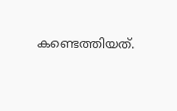കണ്ടെത്തിയത്.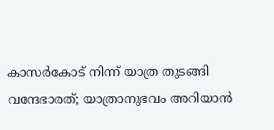കാസർകോട് നിന്ന് യാത്ര തുടങ്ങി വന്ദേഭാരത്; യാത്രാനുഭവം അറിയാൻ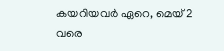കയറിയവര്‍ ഏറെ, മെയ് 2 വരെ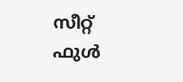സീറ്റ് ഫുള്‍